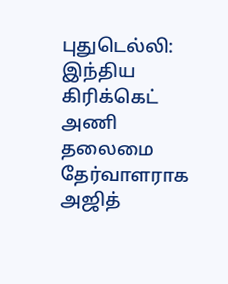புதுடெல்லி: இந்திய கிரிக்கெட் அணி தலைமை தேர்வாளராக அஜித்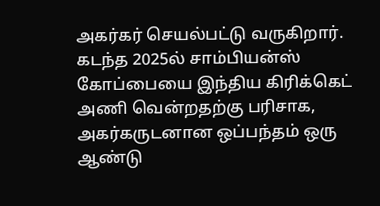அகர்கர் செயல்பட்டு வருகிறார். கடந்த 2025ல் சாம்பியன்ஸ் கோப்பையை இந்திய கிரிக்கெட் அணி வென்றதற்கு பரிசாக, அகர்கருடனான ஒப்பந்தம் ஒரு ஆண்டு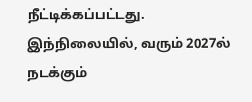நீட்டிக்கப்பட்டது. இந்நிலையில், வரும் 2027ல் நடக்கும்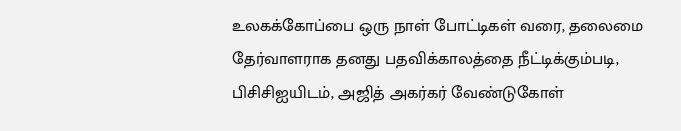உலகக்கோப்பை ஒரு நாள் போட்டிகள் வரை, தலைமை தேர்வாளராக தனது பதவிக்காலத்தை நீட்டிக்கும்படி, பிசிசிஐயிடம், அஜித் அகர்கர் வேண்டுகோள்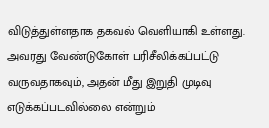விடுத்துள்ளதாக தகவல் வெளியாகி உள்ளது. அவரது வேண்டுகோள் பரிசீலிக்கப்பட்டு வருவதாகவும், அதன் மீது இறுதி முடிவு எடுக்கப்படவில்லை என்றும்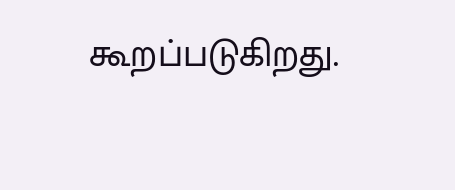கூறப்படுகிறது.